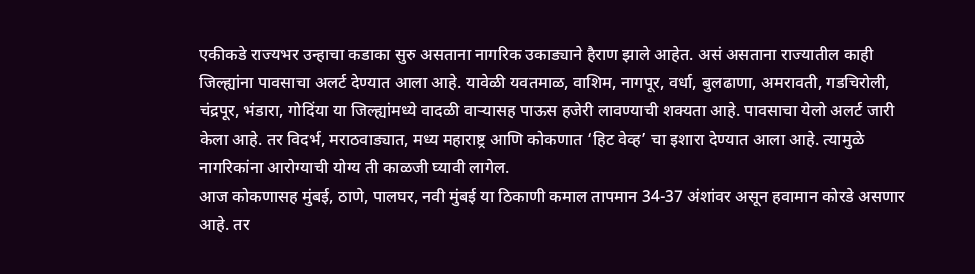एकीकडे राज्यभर उन्हाचा कडाका सुरु असताना नागरिक उकाड्याने हैराण झाले आहेत. असं असताना राज्यातील काही जिल्ह्यांना पावसाचा अलर्ट देण्यात आला आहे. यावेळी यवतमाळ, वाशिम, नागपूर, वर्धा, बुलढाणा, अमरावती, गडचिरोली, चंद्रपूर, भंडारा, गोदिंया या जिल्ह्यांमध्ये वादळी वाऱ्यासह पाऊस हजेरी लावण्याची शक्यता आहे. पावसाचा येलो अलर्ट जारी केला आहे. तर विदर्भ, मराठवाड्यात, मध्य महाराष्ट्र आणि कोकणात ‘हिट वेव्ह’ चा इशारा देण्यात आला आहे. त्यामुळे नागरिकांना आरोग्याची योग्य ती काळजी घ्यावी लागेल.
आज कोकणासह मुंबई, ठाणे, पालघर, नवी मुंबई या ठिकाणी कमाल तापमान 34-37 अंशांवर असून हवामान कोरडे असणार आहे. तर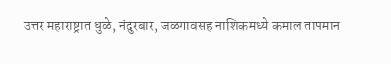उत्तर महाराष्ट्रात धुळे, नंदुरबार, जळगावसह नाशिकमध्ये कमाल तापमान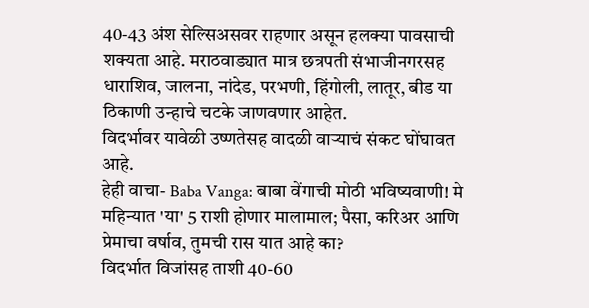40-43 अंश सेल्सिअसवर राहणार असून हलक्या पावसाची शक्यता आहे. मराठवाड्यात मात्र छत्रपती संभाजीनगरसह धाराशिव, जालना, नांदेड, परभणी, हिंगोली, लातूर, बीड या ठिकाणी उन्हाचे चटके जाणवणार आहेत.
विदर्भावर यावेळी उष्णतेसह वादळी वाऱ्याचं संकट घोंघावत आहे.
हेही वाचा- Baba Vanga: बाबा वेंगाची मोठी भविष्यवाणी! मे महिन्यात 'या' 5 राशी होणार मालामाल; पैसा, करिअर आणि प्रेमाचा वर्षाव, तुमची रास यात आहे का?
विदर्भात विजांसह ताशी 40-60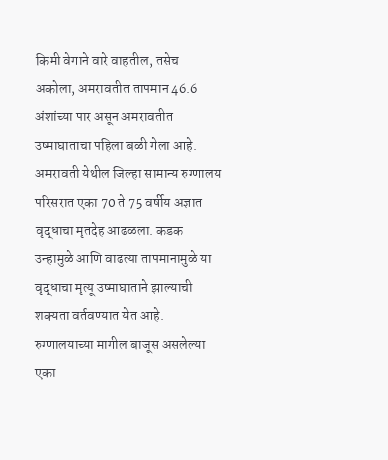किमी वेगाने वारे वाहतील, तसेच अकोला, अमरावतीत तापमान 46.6 अंशांच्या पार असून अमरावतीत उष्माघाताचा पहिला बळी गेला आहे. अमरावती येथील जिल्हा सामान्य रुग्णालय परिसरात एका 70 ते 75 वर्षीय अज्ञात वृद्धाचा मृतदेह आढळला. कडक उन्हामुळे आणि वाढत्या तापमानामुळे या वृद्धाचा मृत्यू उष्माघाताने झाल्याची शक्यता वर्तवण्यात येत आहे. रुग्णालयाच्या मागील बाजूस असलेल्या एका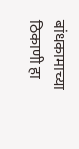बांधकामाच्या ठिकाणी हा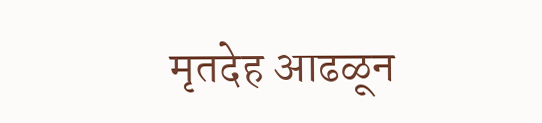मृतदेह आढळून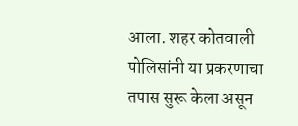आला. शहर कोतवाली पोलिसांनी या प्रकरणाचा तपास सुरू केला असून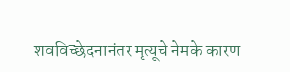शवविच्छेदनानंतर मृत्यूचे नेमके कारण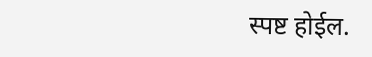स्पष्ट होईल.